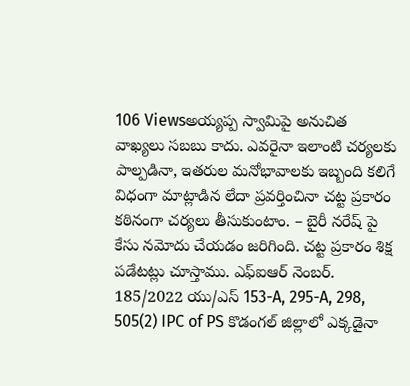106 Viewsఅయ్యప్ప స్వామిపై అనుచిత వాఖ్యలు సబబు కాదు. ఎవరైనా ఇలాంటి చర్యలకు పాల్పడినా, ఇతరుల మనోభావాలకు ఇబ్బంది కలిగే విధంగా మాట్లాడిన లేదా ప్రవర్తించినా చట్ట ప్రకారం కఠినంగా చర్యలు తీసుకుంటాం. – బైరీ నరేష్ పై కేసు నమోదు చేయడం జరిగింది. చట్ట ప్రకారం శిక్ష పడేటట్లు చూస్తాము. ఎఫ్ఐఆర్ నెంబర్. 185/2022 యు/ఎస్ 153-A, 295-A, 298, 505(2) IPC of PS కొడంగల్ జిల్లాలో ఎక్కడైనా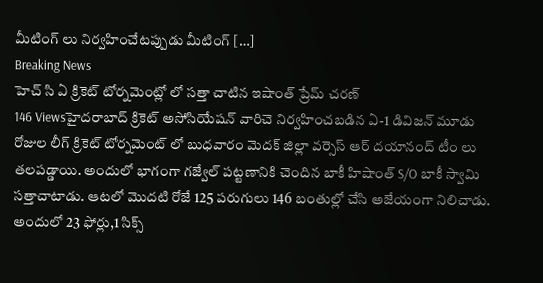మీటింగ్ లు నిర్వహించేటప్పుడు మీటింగ్ […]
Breaking News
హెచ్ సి ఏ క్రికెట్ టోర్నమెంట్లో లో సత్తా చాటిన ఇషాంత్ ప్రేమ్ చరణ్
146 Viewsహైదరాబాద్ క్రికెట్ అసోసియేషన్ వారిచె నిర్వహించబడిన ఏ-1 డివిజన్ మూడు రోజుల లీగ్ క్రికెట్ టోర్నమెంట్ లో బుధవారం మెదక్ జిల్లా వర్సెస్ ఆర్ దయానంద్ టీం లు తలపడ్డాయి. అందులో భాగంగా గజ్వేల్ పట్టణానికి చెందిన బాకీ హిషాంత్ S/O బాకీ స్వామి సత్తాచాటాడు. ఆటలో మొదటి రోజే 125 పరుగులు 146 బంతుల్లో చేసి అజేయంగా నిలిచాడు. అందులో 23 ఫోర్లు,1 సిక్స్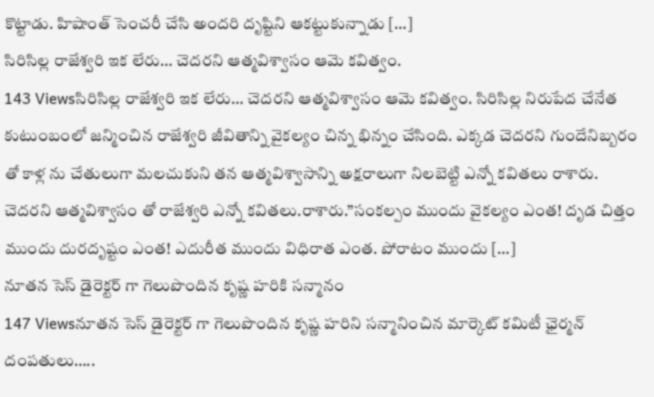కొట్టాడు. హిషాంత్ సెంచరీ చేసి అందరి దృష్టిని ఆకట్టుకున్నాడు […]
సిరిసిల్ల రాజేశ్వరి ఇక లేరు… చెదరని ఆత్మవిశ్వాసం ఆమె కవిత్వం.
143 Viewsసిరిసిల్ల రాజేశ్వరి ఇక లేరు… చెదరని ఆత్మవిశ్వాసం ఆమె కవిత్వం. సిరిసిల్ల నిరుపేద చేనేత కుటుంబంలో జన్మించిన రాజేశ్వరి జీవితాన్ని వైకల్యం చిన్న భిన్నం చేసింది. ఎక్కడ చెదరని గుందేనిబ్బరం తో కాళ్ల ను చేతులుగా మలచుకుని తన ఆత్మవిశ్వాసాన్ని అక్షరాలుగా నిలబెట్టి ఎన్నో కవితలు రాశారు. చెదరని ఆత్మవిశ్వాసం తో రాజేశ్వరి ఎన్నో కవితలు.రాశారు.”సంకల్పం ముందు వైకల్యం ఎంత! దృడ చిత్తం ముందు దురదృష్టం ఎంత! ఎదురీత ముందు విధిరాత ఎంత. పోరాటం ముందు […]
నూతన సెస్ డైరెక్టర్ గా గెలుపొందిన కృష్ణ హరికి సన్మానం
147 Viewsనూతన సెస్ డైరెక్టర్ గా గెలుపొందిన కృష్ణ హరిని సన్మానించిన మార్కెట్ కమిటీ ఛైర్మన్ దంపతులు…..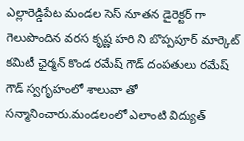ఎల్లారెడ్డిపేట మండల సెస్ నూతన డైరెక్టర్ గా గెలుపొందిన వరస కృష్ణ హరి ని బొప్పపూర్ మార్కెట్ కమిటీ ఛైర్మన్ కొండ రమేష్ గౌడ్ దంపతులు రమేష్ గౌడ్ స్వగృహంలో శాలువా తో సన్మానించారు.మండలంలో ఎలాంటి విద్యుత్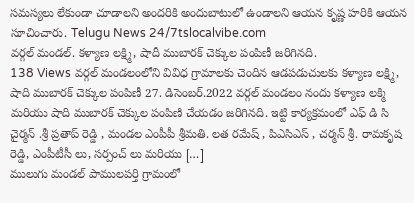సమస్యలు లేకుండా చూడాలని అందరికి అందుబాటులో ఉండాలని ఆయన కృష్ణ హరికి ఆయన సూచించారు. Telugu News 24/7tslocalvibe.com
వర్గల్ మండల్. కళ్యాణ లక్ష్మి, షాదీ ముబారక్ చెక్కుల పంపిణీ జరిగినది.
138 Views వర్గల్ మండలంలోని వివిధ గ్రామాలకు చెందిన ఆడపడుచులకు కళ్యాణ లక్ష్మి, షాది ముబారక్ చెక్కుల పంపిణీ 27. డిసెంబర్.2022 వర్గల్ మండలం నందు కళ్యాణ లక్మి మరియు షాది ముబారక్ చెక్కుల పంపిణి చేయడం జరిగినది. ఇట్టి కార్యక్రమంలో ఎఫ్ డి సి చైర్మన్ .శ్రీ ప్రతాప్ రెడ్డి , మండల ఎంపీపీ శ్రీమతి. లత రమేష్ , పిఎసిఎస్ , చర్మన్ శ్రీ. రామకృష రెడ్డి, ఎంపీటీసీ లు, సర్పంచ్ లు మరియు […]
ములుగు మండల్ పాములపర్తి గ్రామంలో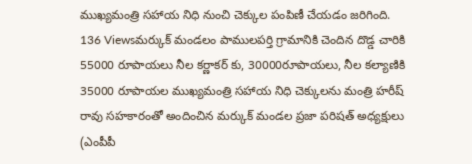ముఖ్యమంత్రి సహాయ నిధి నుంచి చెక్కుల పంపిణీ చేయడం జరిగింది.
136 Viewsమర్కుక్ మండలం పాములపర్తి గ్రామానికి చెందిన దొడ్డ చారికి 55000 రూపాయలు నీల కర్ణాకర్ కు, 30000రూపాయలు, నీల కల్యాణికి 35000 రూపాయల ముఖ్యమంత్రి సహాయ నిధి చెక్కులను మంత్రి హరీష్ రావు సహకారంతో అందించిన మర్కుక్ మండల ప్రజా పరిషత్ అధ్యక్షులు (ఎంపీపీ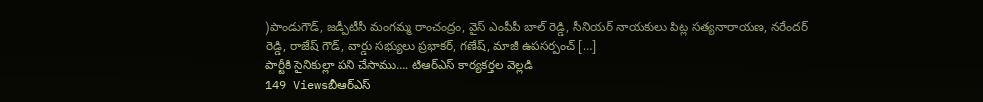)పాండుగౌడ్, జడ్పీటీసీ మంగమ్మ రాంచంద్రం, వైస్ ఎంపీపీ బాల్ రెడ్డి, సీనియర్ నాయకులు పిట్ల సత్యనారాయణ, నరేందర్ రెడ్డి, రాజేష్ గౌడ్, వార్డు సభ్యులు ప్రభాకర్, గణేష్, మాజీ ఉపసర్పంచ్ […]
పార్టీకి సైనికుల్లా పని చేసాము…. టిఆర్ఎస్ కార్యకర్తల వెల్లడి
149 Viewsబీఆర్ఎస్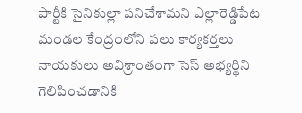పార్టీకి సైనికుల్లా పనిచేశామని ఎల్లారెడ్డిపేట మండల కేంద్రంలోని పలు కార్యకర్తలు నాయకులు అవిశ్రాంతంగా సెస్ అభ్యర్థిని గెలిపించడానికి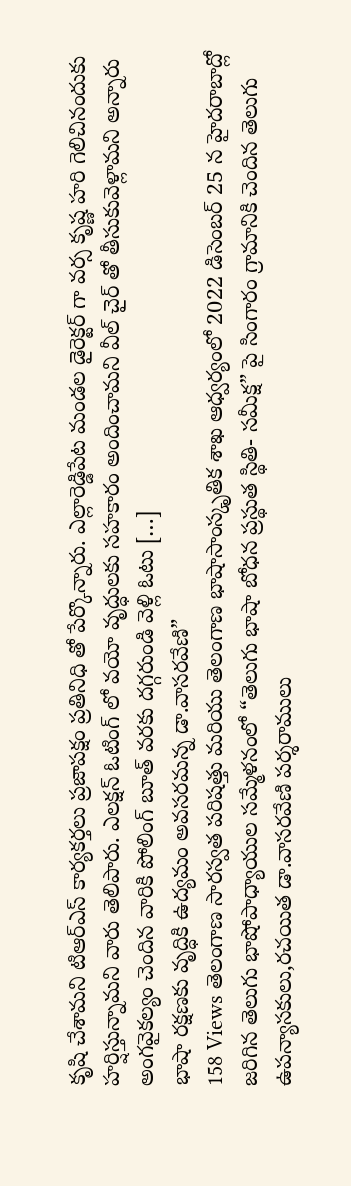కృషి చేశామని టిఆర్ఎస్ కార్యకర్తలు ప్రజాపక్షం ప్రతినిధి తో పేర్కొన్నారు. ఎల్లారెడ్డిపేట మండల డైరెక్టర్ గా వర్స కృష్ణ హరి గెలిచినందుకు హర్షిస్తున్నామని వారు తెలిపారు. ఎలక్షన్ ఓటింగ్ లో వయో వృద్ధులకు సహకారం అందించామని వీల్ చైర్ తో తీసుకువెళ్లామని అన్నారు అంగవైకల్యం చెందిన వారికి పోలింగ్ బూత్ వరకు దగ్గరుండి వెళ్లి ఓటు […]
భాషా రక్షణకు వృద్ధికి ఉద్యమం అవసరమన్న డా.వాసరవేణి”
158 Views తెలంగాణ సారస్వత పరిషత్తు మరియు తెలంగాణ భాషాసాంస్కృతిక శాఖ ఆధ్వర్యంలో 2022 డిసెంబర్ 25 న హైదరాబాద్లో జరిగిన తెలుగు భాషోపాధ్యాయుల సమ్మేళనంలో “తెలుగు భాషా బోధన ప్రస్థుత స్థితి- సమీక్ష” పై సింగారం గ్రామానికి చెందిన తెలుగు ఉపన్యాసకులు,రచయిత డా.వాసరవేణి పర్శరాములు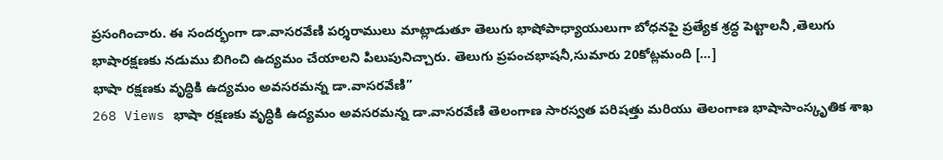ప్రసంగించారు. ఈ సందర్భంగా డా.వాసరవేణి పర్శరాములు మాట్లాడుతూ తెలుగు భాషోపాధ్యాయులుగా బోధనపై ప్రత్యేక శ్రద్ధ పెట్టాలనీ ,తెలుగు భాషారక్షణకు నడుము బిగించి ఉద్యమం చేయాలని పిలుపునిచ్చారు. తెలుగు ప్రపంచభాషనీ,సుమారు 20కోట్లమంది […]
భాషా రక్షణకు వృద్ధికి ఉద్యమం అవసరమన్న డా.వాసరవేణి”
268 Views భాషా రక్షణకు వృద్ధికి ఉద్యమం అవసరమన్న డా.వాసరవేణి తెలంగాణ సారస్వత పరిషత్తు మరియు తెలంగాణ భాషాసాంస్కృతిక శాఖ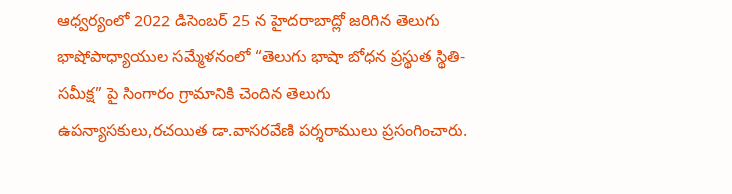ఆధ్వర్యంలో 2022 డిసెంబర్ 25 న హైదరాబాద్లో జరిగిన తెలుగు భాషోపాధ్యాయుల సమ్మేళనంలో “తెలుగు భాషా బోధన ప్రస్థుత స్థితి- సమీక్ష” పై సింగారం గ్రామానికి చెందిన తెలుగు ఉపన్యాసకులు,రచయిత డా.వాసరవేణి పర్శరాములు ప్రసంగించారు.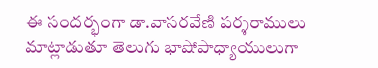ఈ సందర్భంగా డా.వాసరవేణి పర్శరాములు మాట్లాడుతూ తెలుగు భాషోపాధ్యాయులుగా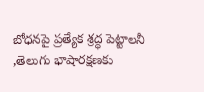బోధనపై ప్రత్యేక శ్రద్ధ పెట్టాలనీ ,తెలుగు భాషారక్షణకు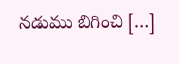నడుము బిగించి […]